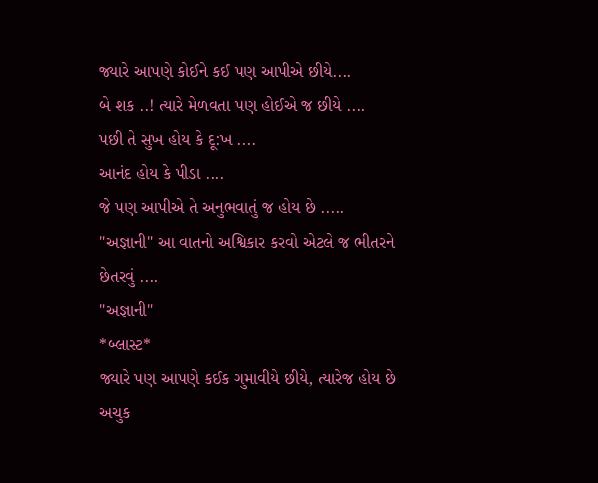જ્યારે આપણે કોઈને કઈ પણ આપીએ છીયે....
બે શક ..! ત્યારે મેળવતા પણ હોઈએ જ છીયે ....
પછી તે સુખ હોય કે દૂ:ખ ....
આનંદ હોય કે પીડા ....
જે પણ આપીએ તે અનુભવાતું જ હોય છે .....
"અજ્ઞાની" આ વાતનો અશ્વિકાર કરવો એટલે જ ભીતરને છેતરવું ....
"અજ્ઞાની"
*બ્લાસ્ટ*
જ્યારે પણ આપણે કઈક ગુમાવીયે છીયે, ત્યારેજ હોય છે અચુક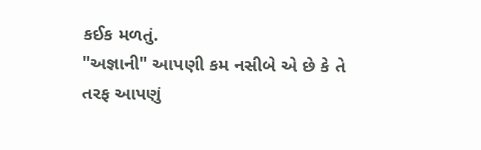કઈક મળતું.
"અજ્ઞાની" આપણી કમ નસીબે એ છે કે તે તરફ આપણું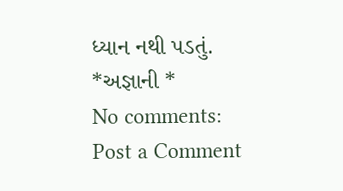ધ્યાન નથી પડતું.
*અજ્ઞાની *
No comments:
Post a Comment